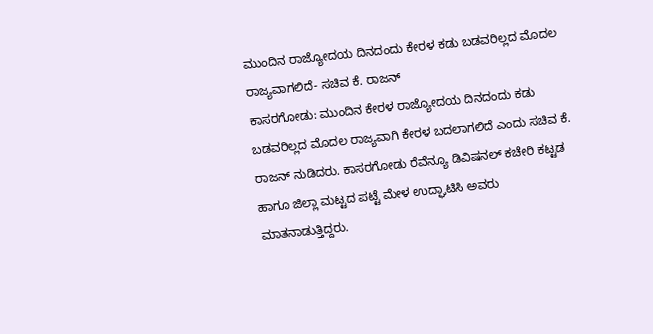ಮುಂದಿನ ರಾಜ್ಯೋದಯ ದಿನದಂದು ಕೇರಳ ಕಡು ಬಡವರಿಲ್ಲದ ಮೊದಲ ರಾಜ್ಯವಾಗಲಿದೆ- ಸಚಿವ ಕೆ. ರಾಜನ್
ಕಾಸರಗೋಡು: ಮುಂದಿನ ಕೇರಳ ರಾಜ್ಯೋದಯ ದಿನದಂದು ಕಡು ಬಡವರಿಲ್ಲದ ಮೊದಲ ರಾಜ್ಯವಾಗಿ ಕೇರಳ ಬದಲಾಗಲಿದೆ ಎಂದು ಸಚಿವ ಕೆ. ರಾಜನ್ ನುಡಿದರು. ಕಾಸರಗೋಡು ರೆವೆನ್ಯೂ ಡಿವಿಷನಲ್ ಕಚೇರಿ ಕಟ್ಟಡ ಹಾಗೂ ಜಿಲ್ಲಾ ಮಟ್ಟದ ಪಟ್ಟೆ ಮೇಳ ಉದ್ಘಾಟಿಸಿ ಅವರು ಮಾತನಾಡುತ್ತಿದ್ದರು.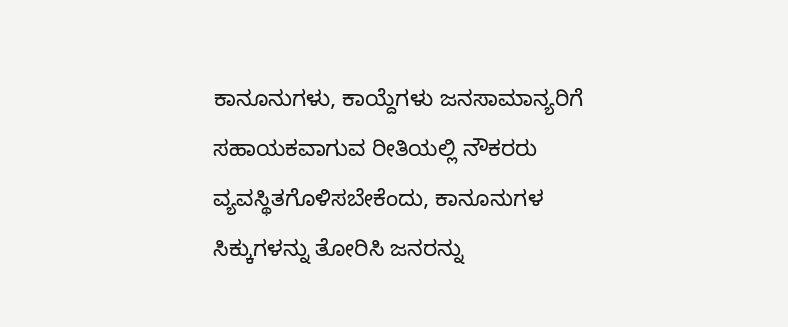ಕಾನೂನುಗಳು, ಕಾಯ್ದೆಗಳು ಜನಸಾಮಾನ್ಯರಿಗೆ ಸಹಾಯಕವಾಗುವ ರೀತಿಯಲ್ಲಿ ನೌಕರರು ವ್ಯವಸ್ಥಿತಗೊಳಿಸಬೇಕೆಂದು, ಕಾನೂನುಗಳ ಸಿಕ್ಕುಗಳನ್ನು ತೋರಿಸಿ ಜನರನ್ನು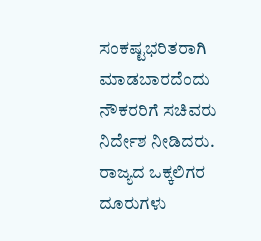ಸಂಕಷ್ಟಭರಿತರಾಗಿ ಮಾಡಬಾರದೆಂದು ನೌಕರರಿಗೆ ಸಚಿವರು ನಿರ್ದೇಶ ನೀಡಿದರು. ರಾಜ್ಯದ ಒಕ್ಕಲಿಗರ ದೂರುಗಳು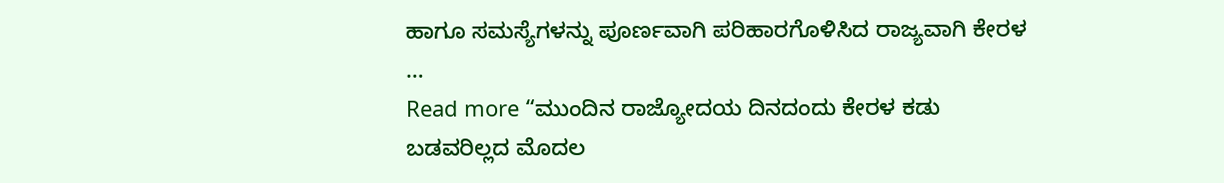ಹಾಗೂ ಸಮಸ್ಯೆಗಳನ್ನು ಪೂರ್ಣವಾಗಿ ಪರಿಹಾರಗೊಳಿಸಿದ ರಾಜ್ಯವಾಗಿ ಕೇರಳ …
Read more “ಮುಂದಿನ ರಾಜ್ಯೋದಯ ದಿನದಂದು ಕೇರಳ ಕಡು ಬಡವರಿಲ್ಲದ ಮೊದಲ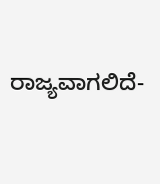ರಾಜ್ಯವಾಗಲಿದೆ-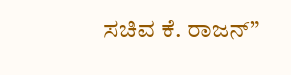ಸಚಿವ ಕೆ. ರಾಜನ್”